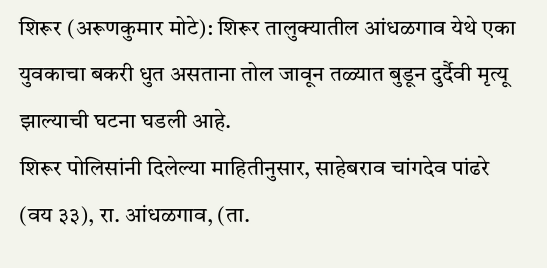शिरूर (अरूणकुमार मोटे): शिरूर तालुक्यातील आंधळगाव येथे एका युवकाचा बकरी धुत असताना तोल जावून तळ्यात बुडून दुर्दैवी मृत्यू झाल्याची घटना घडली आहे.
शिरूर पोलिसांनी दिलेल्या माहितीनुसार, साहेबराव चांगदेव पांढरे (वय ३३), रा. आंधळगाव, (ता.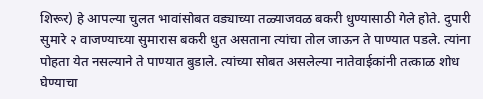शिरूर) हे आपल्या चुलत भावांसोबत वड्याच्या तळ्याजवळ बकरी धुण्यासाठी गेले होते. दुपारी सुमारे २ वाजण्याच्या सुमारास बकरी धुत असताना त्यांचा तोल जाऊन ते पाण्यात पडले. त्यांना पोहता येत नसल्याने ते पाण्यात बुडाले. त्यांच्या सोबत असलेल्या नातेवाईकांनी तत्काळ शोध घेण्याचा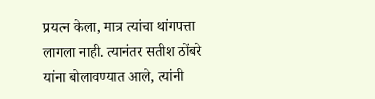प्रयत्न केला, मात्र त्यांचा थांगपत्ता लागला नाही. त्यानंतर सतीश ठोंबरे यांना बोलावण्यात आले, त्यांनी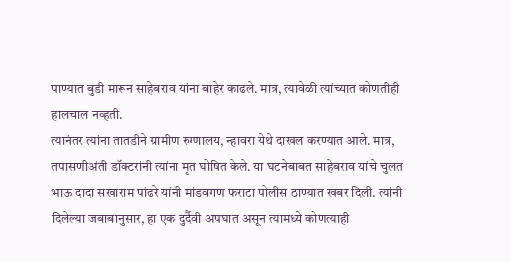पाण्यात बुडी मारून साहेबराव यांना बाहेर काढले. मात्र, त्यावेळी त्यांच्यात कोणतीही हालचाल नव्हती.
त्यानंतर त्यांना तातडीने ग्रामीण रुग्णालय, न्हावरा येथे दाखल करण्यात आले. मात्र, तपासणीअंती डॉक्टरांनी त्यांना मृत घोषित केले. या घटनेबाबत साहेबराव यांचे चुलत भाऊ दादा सखाराम पांढरे यांनी मांडवगण फराटा पोलीस ठाण्यात खबर दिली. त्यांनी दिलेल्या जबाबानुसार, हा एक दुर्दैवी अपघात असून त्यामध्ये कोणत्याही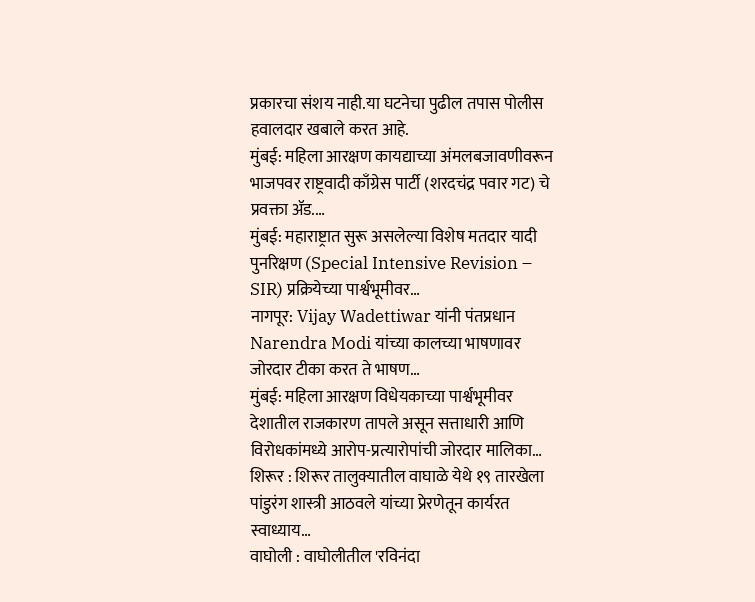प्रकारचा संशय नाही.या घटनेचा पुढील तपास पोलीस हवालदार खबाले करत आहे.
मुंबई: महिला आरक्षण कायद्याच्या अंमलबजावणीवरून भाजपवर राष्ट्रवादी काँग्रेस पार्टी (शरदचंद्र पवार गट) चे प्रवक्ता ॲड.…
मुंबई: महाराष्ट्रात सुरू असलेल्या विशेष मतदार यादी पुनरिक्षण (Special Intensive Revision – SIR) प्रक्रियेच्या पार्श्वभूमीवर…
नागपूर: Vijay Wadettiwar यांनी पंतप्रधान Narendra Modi यांच्या कालच्या भाषणावर जोरदार टीका करत ते भाषण…
मुंबई: महिला आरक्षण विधेयकाच्या पार्श्वभूमीवर देशातील राजकारण तापले असून सत्ताधारी आणि विरोधकांमध्ये आरोप-प्रत्यारोपांची जोरदार मालिका…
शिरूर : शिरूर तालुक्यातील वाघाळे येथे १९ तारखेला पांडुरंग शास्त्री आठवले यांच्या प्रेरणेतून कार्यरत स्वाध्याय…
वाघोली : वाघोलीतील 'रविनंदा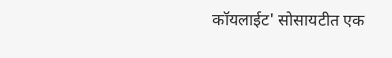कॉयलाईट' सोसायटीत एक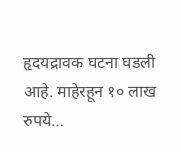हृदयद्रावक घटना घडली आहे. माहेरहून १० लाख रुपये…